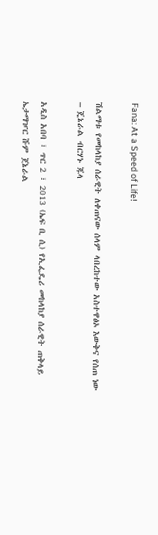Fana: At a Speed of Life!

ሽልማቱ የመከላከያ ሰራዊት ለቀጠናው ሰላም ላበረከተው አስተዋፅኦ እውቅና የሰጠ ነው – ጄኔራል ብርሃኑ ጁላ

አዲስ አበባ ፣ ጥር 2 ፣ 2013 (ኤፍ ቢ ሲ) የኢፌዴሪ መከላከያ ሰራዊት ጠቅላይ ኤታማዦር ሹም ጀኔራል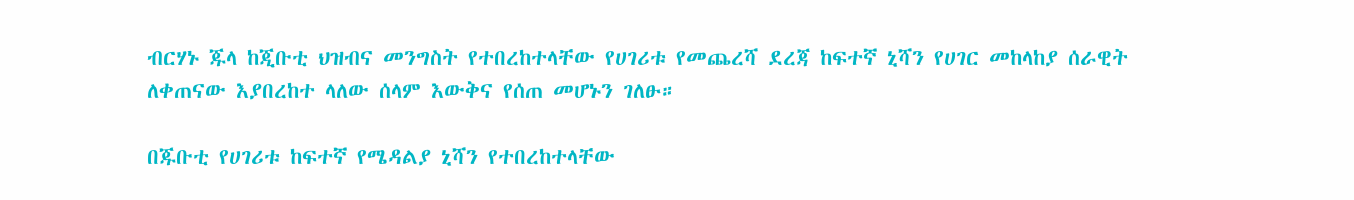ብርሃኑ ጁላ ከጂቡቲ ህዝብና መንግስት የተበረከተላቸው የሀገሪቱ የመጨረሻ ደረጃ ከፍተኛ ኒሻን የሀገር መከላከያ ሰራዊት ለቀጠናው እያበረከተ ላለው ሰላም እውቅና የሰጠ መሆኑን ገለፁ።

በጁቡቲ የሀገሪቱ ከፍተኛ የሜዳልያ ኒሻን የተበረከተላቸው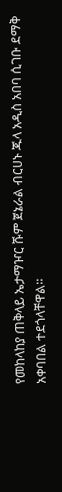የመከላከያ ጠቅላይ ኤታማዦር ሹም ጀኔራል ብርሀኑ ጁላ አዲስ አበባ ሲገቡ ደማቅ አቀባበል ተደጎላቸዋል።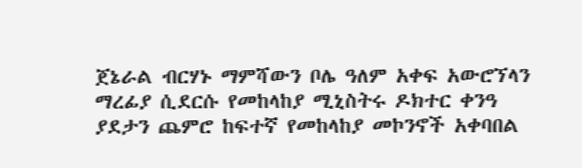ጀኔራል ብርሃኑ ማምሻውን ቦሌ ዓለም አቀፍ አውሮኘላን ማረፊያ ሲደርሱ የመከላከያ ሚኒስትሩ ዶክተር ቀንዓ ያደታን ጨምሮ ከፍተኛ የመከላከያ መኮንኖች አቀባበል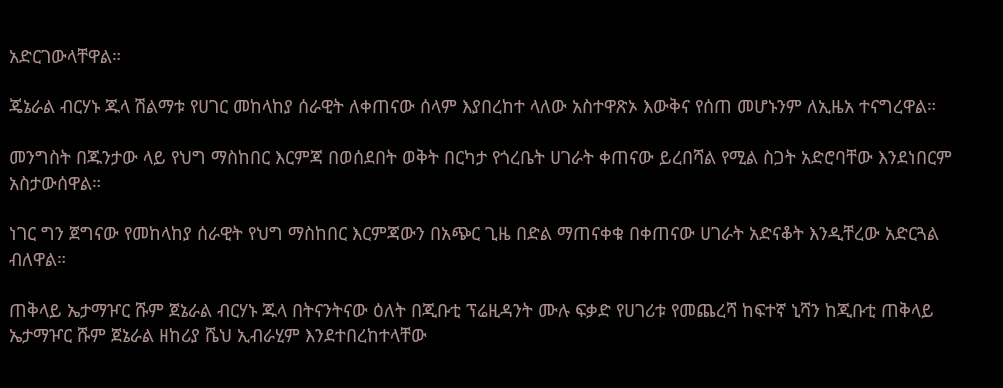አድርገውላቸዋል።

ጄኔራል ብርሃኑ ጁላ ሽልማቱ የሀገር መከላከያ ሰራዊት ለቀጠናው ሰላም እያበረከተ ላለው አስተዋጽኦ እውቅና የሰጠ መሆኑንም ለኢዜአ ተናግረዋል።

መንግስት በጁንታው ላይ የህግ ማስከበር እርምጃ በወሰደበት ወቅት በርካታ የጎረቤት ሀገራት ቀጠናው ይረበሻል የሚል ስጋት አድሮባቸው እንደነበርም አስታውሰዋል።

ነገር ግን ጀግናው የመከላከያ ሰራዊት የህግ ማስከበር እርምጃውን በአጭር ጊዜ በድል ማጠናቀቁ በቀጠናው ሀገራት አድናቆት እንዲቸረው አድርጓል ብለዋል።

ጠቅላይ ኤታማዦር ሹም ጀኔራል ብርሃኑ ጁላ በትናንትናው ዕለት በጂቡቲ ፕሬዚዳንት ሙሉ ፍቃድ የሀገሪቱ የመጨረሻ ከፍተኛ ኒሻን ከጂቡቲ ጠቅላይ ኤታማዦር ሹም ጀኔራል ዘከሪያ ሼህ ኢብራሂም እንደተበረከተላቸው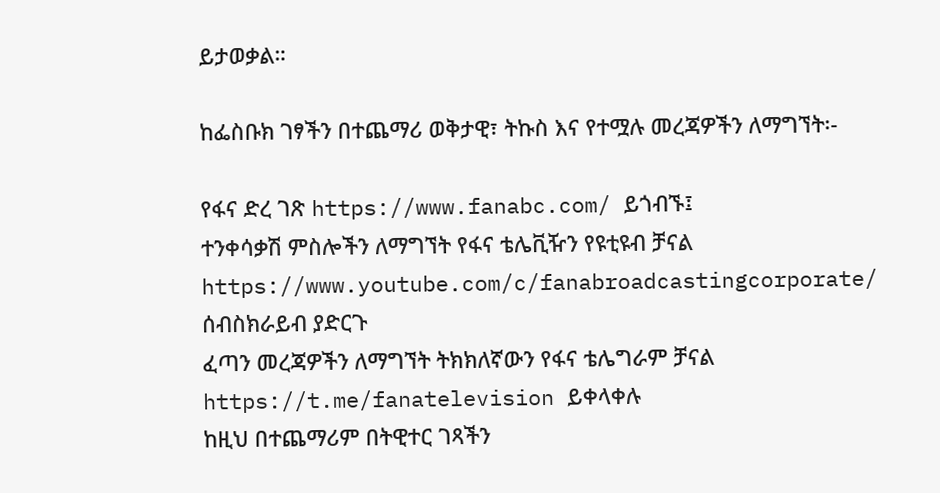ይታወቃል።

ከፌስቡክ ገፃችን በተጨማሪ ወቅታዊ፣ ትኩስ እና የተሟሉ መረጃዎችን ለማግኘት፡-

የፋና ድረ ገጽ https://www.fanabc.com/ ይጎብኙ፤
ተንቀሳቃሽ ምስሎችን ለማግኘት የፋና ቴሌቪዥን የዩቲዩብ ቻናል https://www.youtube.com/c/fanabroadcastingcorporate/ ሰብስክራይብ ያድርጉ
ፈጣን መረጃዎችን ለማግኘት ትክክለኛውን የፋና ቴሌግራም ቻናል https://t.me/fanatelevision ይቀላቀሉ
ከዚህ በተጨማሪም በትዊተር ገጻችን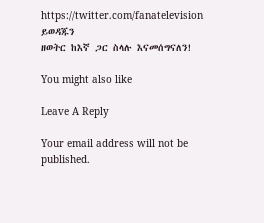https://twitter.com/fanatelevision ይወዳጁን
ዘወትር ከእኛ ጋር ስላሉ እናመሰግናለን!

You might also like

Leave A Reply

Your email address will not be published.